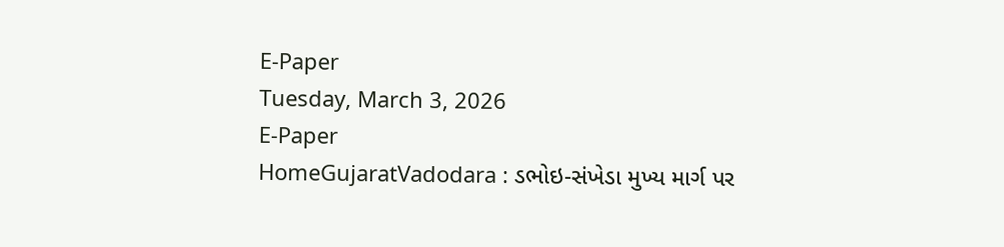E-Paper
Tuesday, March 3, 2026
E-Paper
HomeGujaratVadodara : ડભોઇ-સંખેડા મુખ્ય માર્ગ પર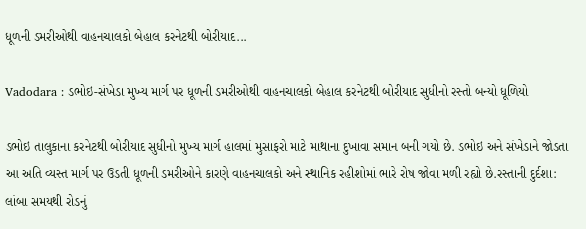ધૂળની ડમરીઓથી વાહનચાલકો બેહાલ કરનેટથી બોરીયાદ...

Vadodara : ડભોઇ-સંખેડા મુખ્ય માર્ગ પર ધૂળની ડમરીઓથી વાહનચાલકો બેહાલ કરનેટથી બોરીયાદ સુધીનો રસ્તો બન્યો ધૂળિયો

ડભોઇ તાલુકાના કરનેટથી બોરીયાદ સુધીનો મુખ્ય માર્ગ હાલમાં મુસાફરો માટે માથાના દુખાવા સમાન બની ગયો છે. ડભોઇ અને સંખેડાને જોડતા આ અતિ વ્યસ્ત માર્ગ પર ઉડતી ધૂળની ડમરીઓને કારણે વાહનચાલકો અને સ્થાનિક રહીશોમાં ભારે રોષ જોવા મળી રહ્યો છે.રસ્તાની દુર્દશા: લાંબા સમયથી રોડનું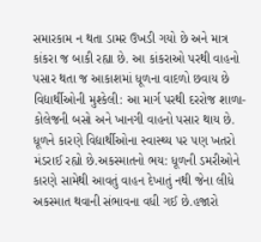સમારકામ ન થતા ડામર ઉખડી ગયો છે અને માત્ર કાંકરા જ બાકી રહ્યા છે. આ કાંકરાઓ પરથી વાહનો પસાર થતા જ આકાશમાં ધૂળના વાદળો છવાય છે વિદ્યાર્થીઓની મુશ્કેલી: આ માર્ગ પરથી દરરોજ શાળા-કોલેજની બસો અને ખાનગી વાહનો પસાર થાય છે. ધૂળને કારણે વિદ્યાર્થીઓના સ્વાસ્થ્ય પર પણ ખતરો મંડરાઈ રહ્યો છે.અકસ્માતનો ભય: ધૂળની ડમરીઓને કારણે સામેથી આવતું વાહન દેખાતું નથી જેના લીધે અકસ્માત થવાની સંભાવના વધી ગઈ છે.હજારો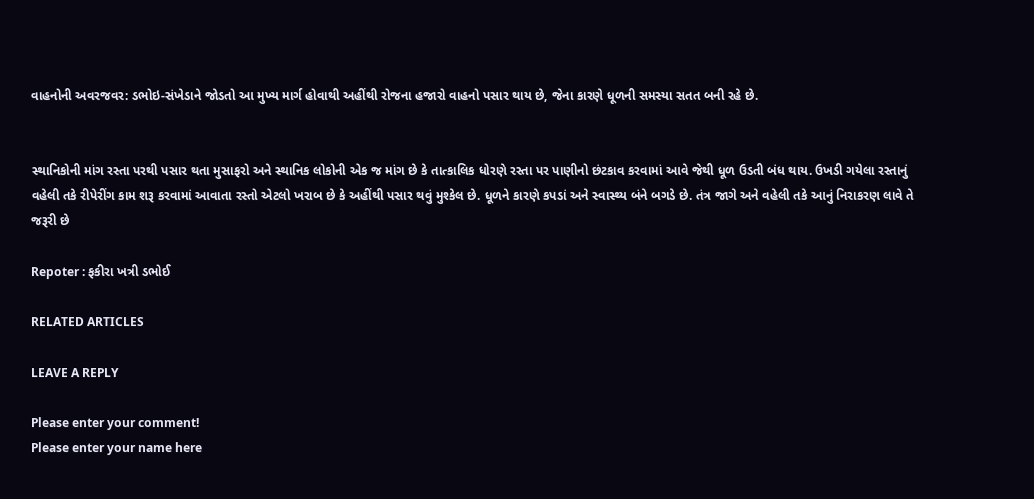વાહનોની અવરજવર: ડભોઇ-સંખેડાને જોડતો આ મુખ્ય માર્ગ હોવાથી અહીંથી રોજના હજારો વાહનો પસાર થાય છે, જેના કારણે ધૂળની સમસ્યા સતત બની રહે છે.


સ્થાનિકોની માંગ રસ્તા પરથી પસાર થતા મુસાફરો અને સ્થાનિક લોકોની એક જ માંગ છે કે તાત્કાલિક ધોરણે રસ્તા પર પાણીનો છંટકાવ કરવામાં આવે જેથી ધૂળ ઉડતી બંધ થાય. ઉખડી ગયેલા રસ્તાનું વહેલી તકે રીપેરીંગ કામ શરૂ કરવામાં આવાતા રસ્તો એટલો ખરાબ છે કે અહીંથી પસાર થવું મુશ્કેલ છે. ધૂળને કારણે કપડાં અને સ્વાસ્થ્ય બંને બગડે છે. તંત્ર જાગે અને વહેલી તકે આનું નિરાકરણ લાવે તે જરૂરી છે

Repoter : ફકીરા ખત્રી ડભોઈ

RELATED ARTICLES

LEAVE A REPLY

Please enter your comment!
Please enter your name here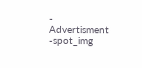- Advertisment -spot_img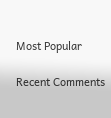Most Popular

Recent Comments